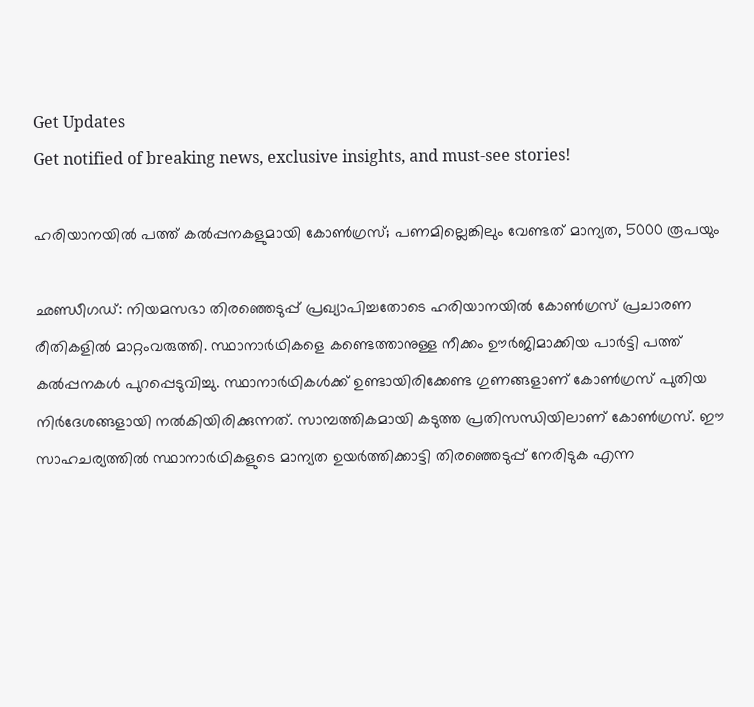Get Updates
Get notified of breaking news, exclusive insights, and must-see stories!

ഹരിയാനയില്‍ പത്ത് കല്‍പ്പനകളുമായി കോണ്‍ഗ്രസ്; പണമില്ലെങ്കിലും വേണ്ടത് മാന്യത, 5000 രൂപയും

ഛണ്ഡീഗഡ്: നിയമസഭാ തിരഞ്ഞെടുപ്പ് പ്രഖ്യാപിച്ചതോടെ ഹരിയാനയില്‍ കോണ്‍ഗ്രസ് പ്രചാരണ രീതികളില്‍ മാറ്റംവരുത്തി. സ്ഥാനാര്‍ഥികളെ കണ്ടെത്താനുള്ള നീക്കം ഊര്‍ജിമാക്കിയ പാര്‍ട്ടി പത്ത് കല്‍പ്പനകള്‍ പുറപ്പെടുവിച്ചു. സ്ഥാനാര്‍ഥികള്‍ക്ക് ഉണ്ടായിരിക്കേണ്ട ഗുണങ്ങളാണ് കോണ്‍ഗ്രസ് പുതിയ നിര്‍ദേശങ്ങളായി നല്‍കിയിരിക്കുന്നത്. സാമ്പത്തികമായി കടുത്ത പ്രതിസന്ധിയിലാണ് കോണ്‍ഗ്രസ്. ഈ സാഹചര്യത്തില്‍ സ്ഥാനാര്‍ഥികളുടെ മാന്യത ഉയര്‍ത്തിക്കാട്ടി തിരഞ്ഞെടുപ്പ് നേരിടുക എന്ന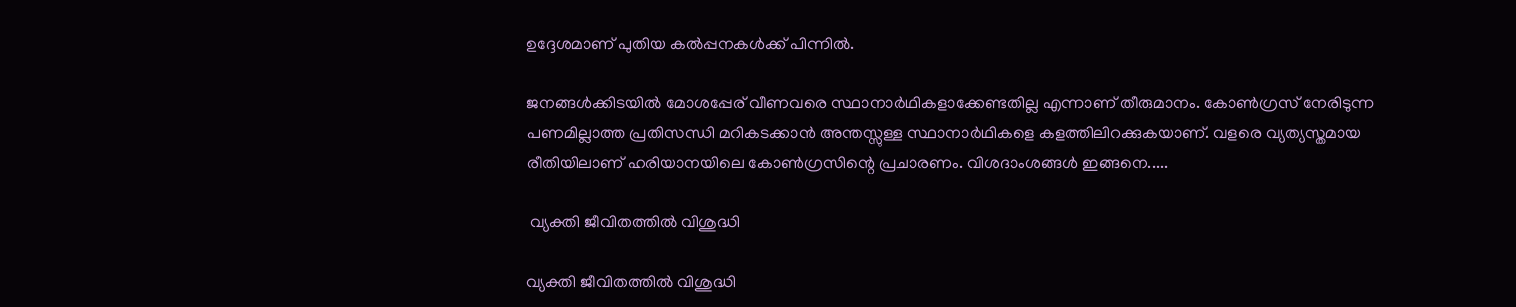ഉദ്ദേശമാണ് പുതിയ കല്‍പ്പനകള്‍ക്ക് പിന്നില്‍.

ജനങ്ങള്‍ക്കിടയില്‍ മോശപ്പേര് വീണവരെ സ്ഥാനാര്‍ഥികളാക്കേണ്ടതില്ല എന്നാണ് തീരുമാനം. കോണ്‍ഗ്രസ് നേരിടുന്ന പണമില്ലാത്ത പ്രതിസന്ധി മറികടക്കാന്‍ അന്തസ്സുള്ള സ്ഥാനാര്‍ഥികളെ കളത്തിലിറക്കുകയാണ്. വളരെ വ്യത്യസ്തമായ രീതിയിലാണ് ഹരിയാനയിലെ കോണ്‍ഗ്രസിന്റെ പ്രചാരണം. വിശദാംശങ്ങള്‍ ഇങ്ങനെ.....

 വ്യക്തി ജീവിതത്തില്‍ വിശുദ്ധി

വ്യക്തി ജീവിതത്തില്‍ വിശുദ്ധി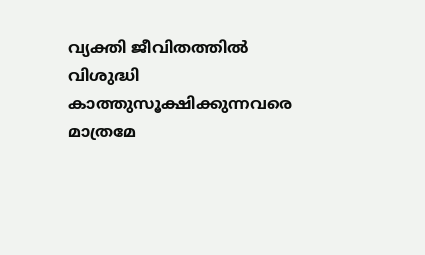വ്യക്തി ജീവിതത്തില്‍ വിശുദ്ധി കാത്തുസൂക്ഷിക്കുന്നവരെ മാത്രമേ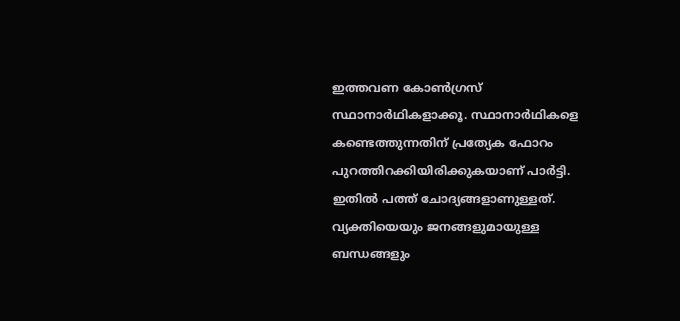ഇത്തവണ കോണ്‍ഗ്രസ് സ്ഥാനാര്‍ഥികളാക്കൂ. സ്ഥാനാര്‍ഥികളെ കണ്ടെത്തുന്നതിന് പ്രത്യേക ഫോറം പുറത്തിറക്കിയിരിക്കുകയാണ് പാര്‍ട്ടി. ഇതില്‍ പത്ത് ചോദ്യങ്ങളാണുള്ളത്. വ്യക്തിയെയും ജനങ്ങളുമായുള്ള ബന്ധങ്ങളും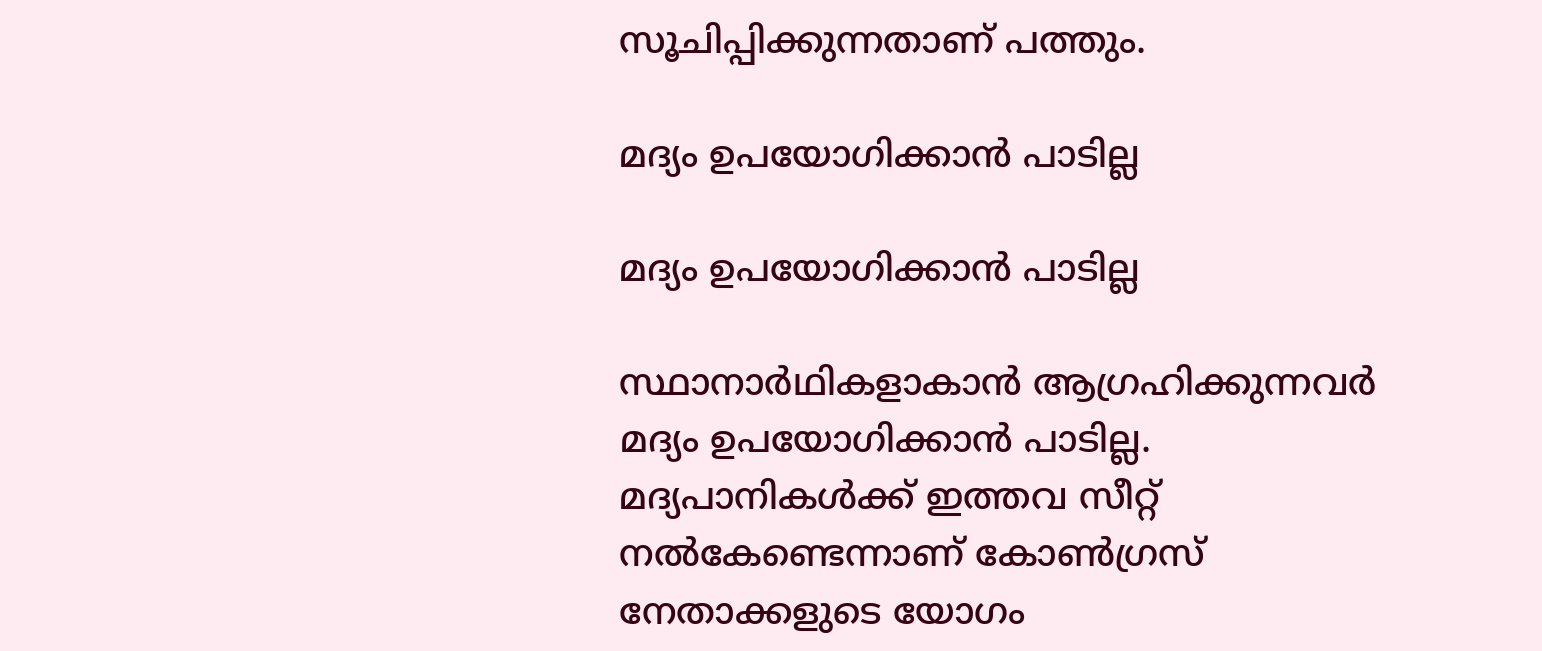സൂചിപ്പിക്കുന്നതാണ് പത്തും.

മദ്യം ഉപയോഗിക്കാന്‍ പാടില്ല

മദ്യം ഉപയോഗിക്കാന്‍ പാടില്ല

സ്ഥാനാര്‍ഥികളാകാന്‍ ആഗ്രഹിക്കുന്നവര്‍ മദ്യം ഉപയോഗിക്കാന്‍ പാടില്ല. മദ്യപാനികള്‍ക്ക് ഇത്തവ സീറ്റ് നല്‍കേണ്ടെന്നാണ് കോണ്‍ഗ്രസ് നേതാക്കളുടെ യോഗം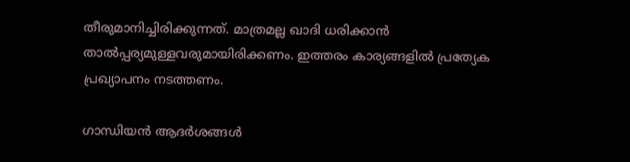തീരുമാനിച്ചിരിക്കുന്നത്. മാത്രമല്ല ഖാദി ധരിക്കാന്‍ താല്‍പ്പര്യമുള്ളവരുമായിരിക്കണം. ഇത്തരം കാര്യങ്ങളില്‍ പ്രത്യേക പ്രഖ്യാപനം നടത്തണം.

ഗാന്ധിയന്‍ ആദര്‍ശങ്ങള്‍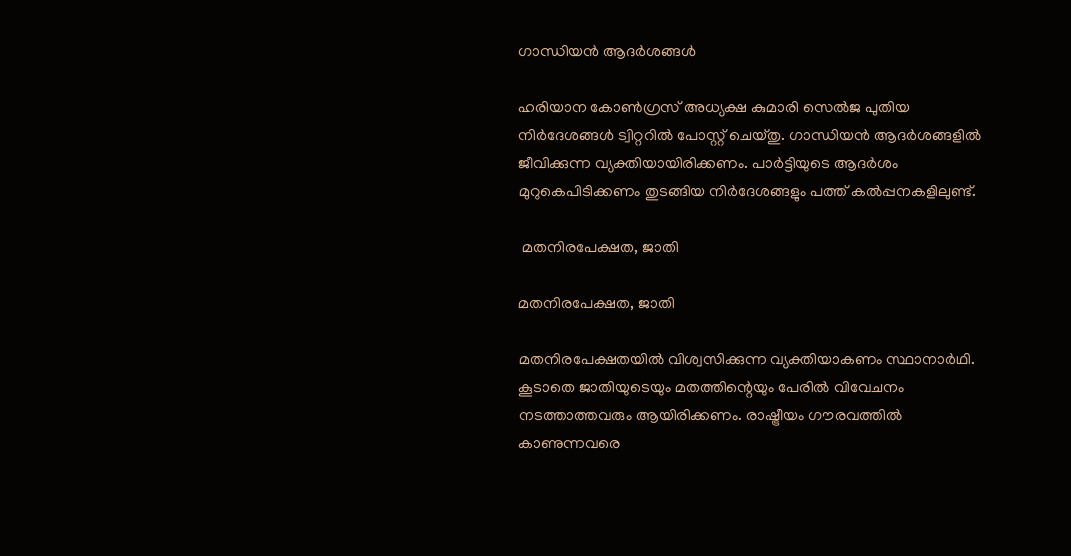ഗാന്ധിയന്‍ ആദര്‍ശങ്ങള്‍

ഹരിയാന കോണ്‍ഗ്രസ് അധ്യക്ഷ കുമാരി സെല്‍ജ പുതിയ നിര്‍ദേശങ്ങള്‍ ട്വിറ്ററില്‍ പോസ്റ്റ് ചെയ്തു. ഗാന്ധിയന്‍ ആദര്‍ശങ്ങളില്‍ ജീവിക്കുന്ന വ്യക്തിയായിരിക്കണം. പാര്‍ട്ടിയുടെ ആദര്‍ശം മുറുകെപിടിക്കണം തുടങ്ങിയ നിര്‍ദേശങ്ങളും പത്ത് കല്‍പ്പനകളിലുണ്ട്.

 മതനിരപേക്ഷത, ജാതി

മതനിരപേക്ഷത, ജാതി

മതനിരപേക്ഷതയില്‍ വിശ്വസിക്കുന്ന വ്യക്തിയാകണം സ്ഥാനാര്‍ഥി. കൂടാതെ ജാതിയുടെയും മതത്തിന്റെയും പേരില്‍ വിവേചനം നടത്താത്തവരും ആയിരിക്കണം. രാഷ്ട്രീയം ഗൗരവത്തില്‍ കാണുന്നവരെ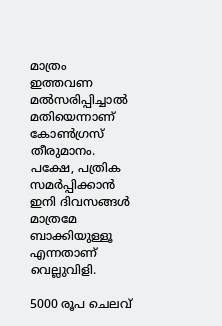മാത്രം ഇത്തവണ മല്‍സരിപ്പിച്ചാല്‍ മതിയെന്നാണ് കോണ്‍ഗ്രസ് തീരുമാനം. പക്ഷേ, പത്രിക സമര്‍പ്പിക്കാന്‍ ഇനി ദിവസങ്ങള്‍ മാത്രമേ ബാക്കിയുള്ളൂ എന്നതാണ് വെല്ലുവിളി.

5000 രൂപ ചെലവ്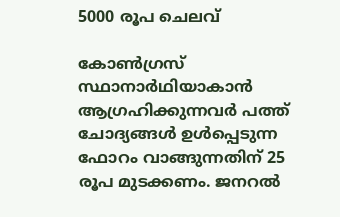5000 രൂപ ചെലവ്

കോണ്‍ഗ്രസ് സ്ഥാനാര്‍ഥിയാകാന്‍ ആഗ്രഹിക്കുന്നവര്‍ പത്ത് ചോദ്യങ്ങള്‍ ഉള്‍പ്പെടുന്ന ഫോറം വാങ്ങുന്നതിന് 25 രൂപ മുടക്കണം. ജനറല്‍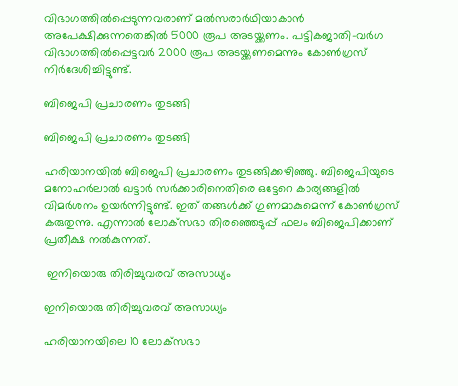വിഭാഗത്തില്‍പ്പെടുന്നവരാണ് മല്‍സരാര്‍ഥിയാകാന്‍ അപേക്ഷിക്കുന്നതെങ്കില്‍ 5000 രൂപ അടയ്ക്കണം. പട്ടികജാതി-വര്‍ഗ വിഭാഗത്തില്‍പ്പെട്ടവര്‍ 2000 രൂപ അടയ്ക്കണമെന്നും കോണ്‍ഗ്രസ് നിര്‍ദേശിച്ചിട്ടുണ്ട്.

ബിജെപി പ്രചാരണം തുടങ്ങി

ബിജെപി പ്രചാരണം തുടങ്ങി

ഹരിയാനയില്‍ ബിജെപി പ്രചാരണം തുടങ്ങിക്കഴിഞ്ഞു. ബിജെപിയുടെ മനോഹര്‍ലാല്‍ ഖട്ടാര്‍ സര്‍ക്കാരിനെതിരെ ഒട്ടേറെ കാര്യങ്ങളില്‍ വിമര്‍ശനം ഉയര്‍ന്നിട്ടുണ്ട്. ഇത് തങ്ങള്‍ക്ക് ഗുണമാകുമെന്ന് കോണ്‍ഗ്രസ് കരുതുന്നു. എന്നാല്‍ ലോക്‌സഭാ തിരഞ്ഞെടുപ്പ് ഫലം ബിജെപിക്കാണ് പ്രതീക്ഷ നല്‍കുന്നത്.

 ഇനിയൊരു തിരിച്ചുവരവ് അസാധ്യം

ഇനിയൊരു തിരിച്ചുവരവ് അസാധ്യം

ഹരിയാനയിലെ 10 ലോക്‌സഭാ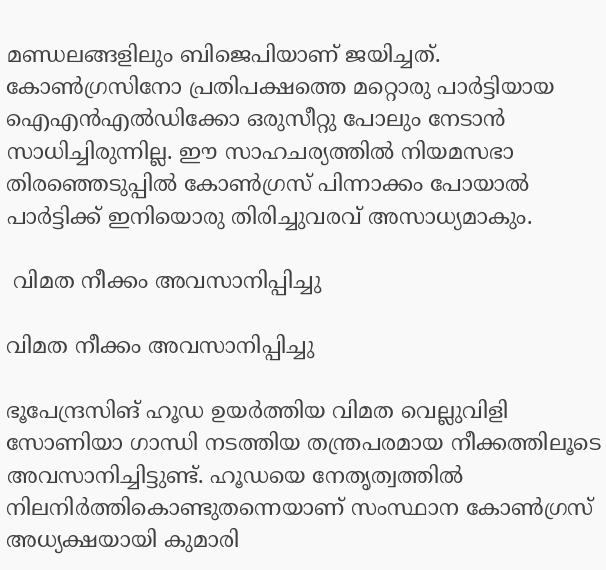മണ്ഡലങ്ങളിലും ബിജെപിയാണ് ജയിച്ചത്. കോണ്‍ഗ്രസിനോ പ്രതിപക്ഷത്തെ മറ്റൊരു പാര്‍ട്ടിയായ ഐഎന്‍എല്‍ഡിക്കോ ഒരുസീറ്റു പോലും നേടാന്‍ സാധിച്ചിരുന്നില്ല. ഈ സാഹചര്യത്തില്‍ നിയമസഭാ തിരഞ്ഞെടുപ്പില്‍ കോണ്‍ഗ്രസ് പിന്നാക്കം പോയാല്‍ പാര്‍ട്ടിക്ക് ഇനിയൊരു തിരിച്ചുവരവ് അസാധ്യമാകും.

 വിമത നീക്കം അവസാനിപ്പിച്ചു

വിമത നീക്കം അവസാനിപ്പിച്ചു

ഭൂപേന്ദ്രസിങ് ഹൂഡ ഉയര്‍ത്തിയ വിമത വെല്ലുവിളി സോണിയാ ഗാന്ധി നടത്തിയ തന്ത്രപരമായ നീക്കത്തിലൂടെ അവസാനിച്ചിട്ടുണ്ട്. ഹൂഡയെ നേതൃത്വത്തില്‍ നിലനിര്‍ത്തികൊണ്ടുതന്നെയാണ് സംസ്ഥാന കോണ്‍ഗ്രസ് അധ്യക്ഷയായി കുമാരി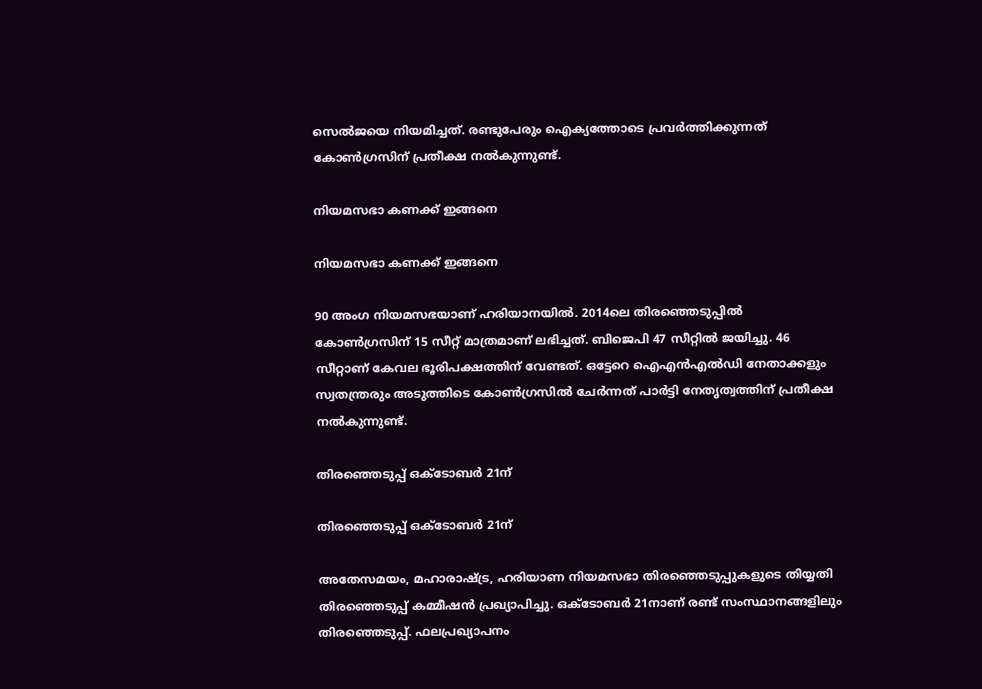സെല്‍ജയെ നിയമിച്ചത്. രണ്ടുപേരും ഐക്യത്തോടെ പ്രവര്‍ത്തിക്കുന്നത് കോണ്‍ഗ്രസിന് പ്രതീക്ഷ നല്‍കുന്നുണ്ട്.

നിയമസഭാ കണക്ക് ഇങ്ങനെ

നിയമസഭാ കണക്ക് ഇങ്ങനെ

90 അംഗ നിയമസഭയാണ് ഹരിയാനയില്‍. 2014ലെ തിരഞ്ഞെടുപ്പില്‍ കോണ്‍ഗ്രസിന് 15 സീറ്റ് മാത്രമാണ് ലഭിച്ചത്. ബിജെപി 47 സീറ്റില്‍ ജയിച്ചു. 46 സീറ്റാണ് കേവല ഭൂരിപക്ഷത്തിന് വേണ്ടത്. ഒട്ടേറെ ഐഎന്‍എല്‍ഡി നേതാക്കളും സ്വതന്ത്രരും അടുത്തിടെ കോണ്‍ഗ്രസില്‍ ചേര്‍ന്നത് പാര്‍ട്ടി നേതൃത്വത്തിന് പ്രതീക്ഷ നല്‍കുന്നുണ്ട്.

തിരഞ്ഞെടുപ്പ് ഒക്ടോബര്‍ 21ന്

തിരഞ്ഞെടുപ്പ് ഒക്ടോബര്‍ 21ന്

അതേസമയം, മഹാരാഷ്ട്ര, ഹരിയാണ നിയമസഭാ തിരഞ്ഞെടുപ്പുകളുടെ തിയ്യതി തിരഞ്ഞെടുപ്പ് കമ്മീഷന്‍ പ്രഖ്യാപിച്ചു. ഒക്ടോബര്‍ 21നാണ് രണ്ട് സംസ്ഥാനങ്ങളിലും തിരഞ്ഞെടുപ്പ്. ഫലപ്രഖ്യാപനം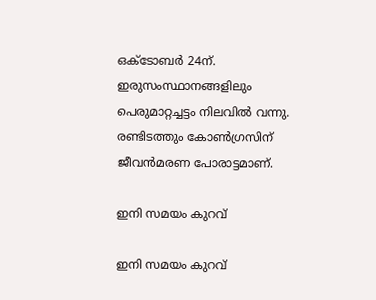ഒക്ടോബര്‍ 24ന്. ഇരുസംസ്ഥാനങ്ങളിലും പെരുമാറ്റച്ചട്ടം നിലവില്‍ വന്നു. രണ്ടിടത്തും കോണ്‍ഗ്രസിന് ജീവന്‍മരണ പോരാട്ടമാണ്.

ഇനി സമയം കുറവ്

ഇനി സമയം കുറവ്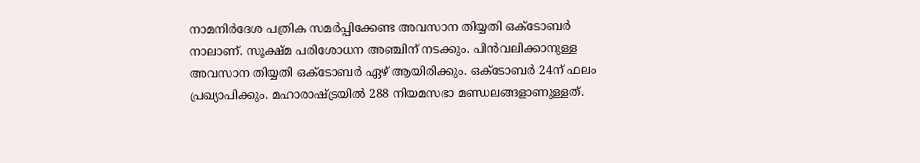നാമനിര്‍ദേശ പത്രിക സമര്‍പ്പിക്കേണ്ട അവസാന തിയ്യതി ഒക്ടോബര്‍ നാലാണ്. സൂക്ഷ്മ പരിശോധന അഞ്ചിന് നടക്കും. പിന്‍വലിക്കാനുള്ള അവസാന തിയ്യതി ഒക്ടോബര്‍ ഏഴ് ആയിരിക്കും. ഒക്ടോബര്‍ 24ന് ഫലം പ്രഖ്യാപിക്കും. മഹാരാഷ്ട്രയില്‍ 288 നിയമസഭാ മണ്ഡലങ്ങളാണുള്ളത്.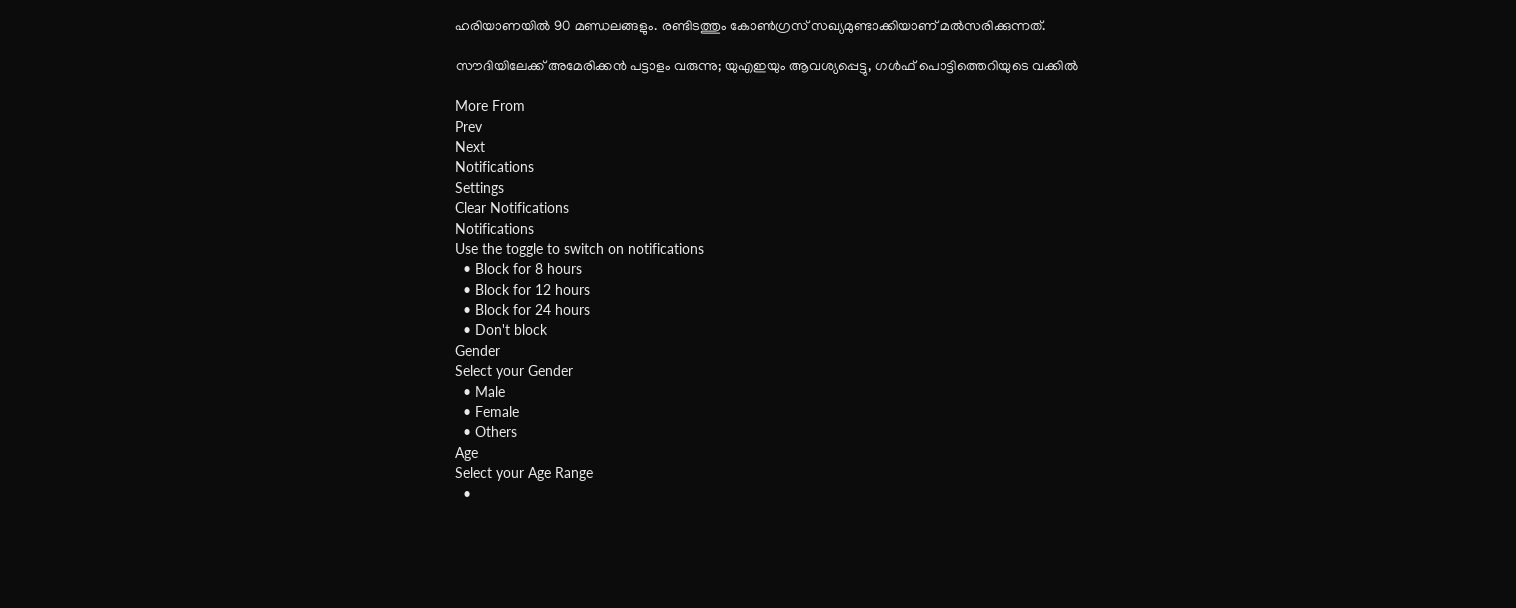ഹരിയാണയില്‍ 90 മണ്ഡലങ്ങളും. രണ്ടിടത്തും കോണ്‍ഗ്രസ് സഖ്യമുണ്ടാക്കിയാണ് മല്‍സരിക്കുന്നത്.

സൗദിയിലേക്ക് അമേരിക്കന്‍ പട്ടാളം വരുന്നു; യുഎഇയും ആവശ്യപ്പെട്ടു, ഗള്‍ഫ് പൊട്ടിത്തെറിയുടെ വക്കില്‍

More From
Prev
Next
Notifications
Settings
Clear Notifications
Notifications
Use the toggle to switch on notifications
  • Block for 8 hours
  • Block for 12 hours
  • Block for 24 hours
  • Don't block
Gender
Select your Gender
  • Male
  • Female
  • Others
Age
Select your Age Range
  •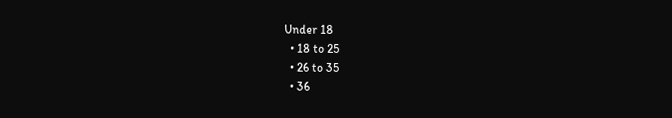Under 18
  • 18 to 25
  • 26 to 35
  • 36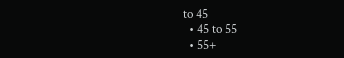to 45
  • 45 to 55
  • 55+